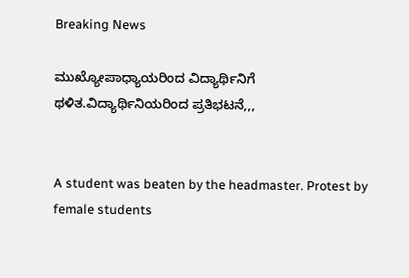Breaking News

ಮುಖ್ಯೋಪಾಧ್ಯಾಯರಿಂದ ವಿದ್ಯಾರ್ಥಿನಿಗೆ ಥಳಿತ.ವಿದ್ಯಾರ್ಥಿನಿಯರಿಂದ ಪ್ರತಿಭಟನೆ,,,


A student was beaten by the headmaster. Protest by female students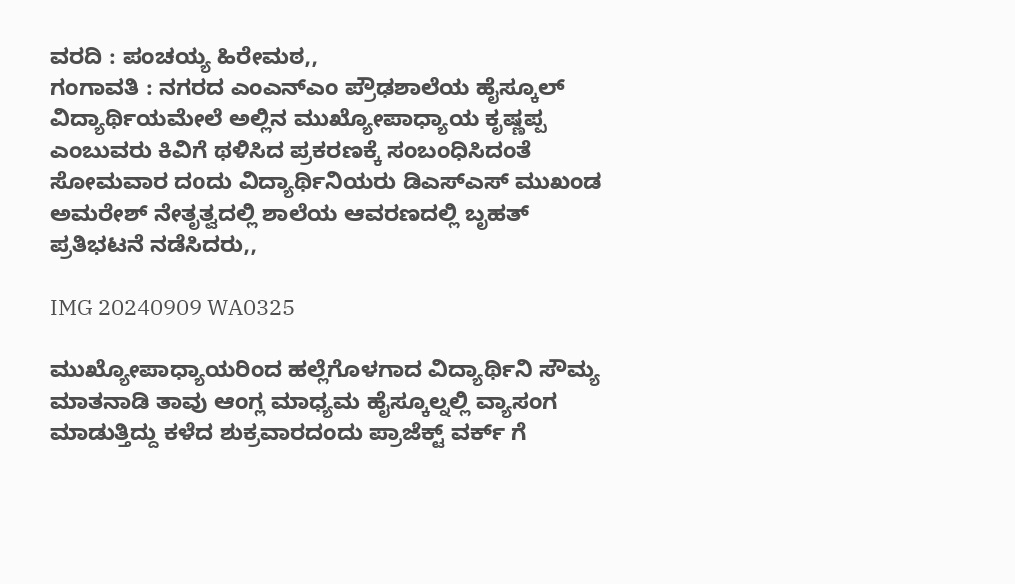ವರದಿ : ಪಂಚಯ್ಯ ಹಿರೇಮಠ,,
ಗಂಗಾವತಿ : ನಗರದ ಎಂಎನ್ಎಂ ಪ್ರೌಢಶಾಲೆಯ ಹೈಸ್ಕೂಲ್ ವಿದ್ಯಾರ್ಥಿಯಮೇಲೆ ಅಲ್ಲಿನ ಮುಖ್ಯೋಪಾಧ್ಯಾಯ ಕೃಷ್ಣಪ್ಪ ಎಂಬುವರು ಕಿವಿಗೆ ಥಳಿಸಿದ ಪ್ರಕರಣಕ್ಕೆ ಸಂಬಂಧಿಸಿದಂತೆ ಸೋಮವಾರ ದoದು ವಿದ್ಯಾರ್ಥಿನಿಯರು ಡಿಎಸ್ಎಸ್ ಮುಖಂಡ ಅಮರೇಶ್ ನೇತೃತ್ವದಲ್ಲಿ ಶಾಲೆಯ ಆವರಣದಲ್ಲಿ ಬೃಹತ್ ಪ್ರತಿಭಟನೆ ನಡೆಸಿದರು,,

IMG 20240909 WA0325

ಮುಖ್ಯೋಪಾಧ್ಯಾಯರಿಂದ ಹಲ್ಲೆಗೊಳಗಾದ ವಿದ್ಯಾರ್ಥಿನಿ ಸೌಮ್ಯ ಮಾತನಾಡಿ ತಾವು ಆಂಗ್ಲ ಮಾಧ್ಯಮ ಹೈಸ್ಕೂಲ್ನಲ್ಲಿ ವ್ಯಾಸಂಗ ಮಾಡುತ್ತಿದ್ದು ಕಳೆದ ಶುಕ್ರವಾರದಂದು ಪ್ರಾಜೆಕ್ಟ್ ವರ್ಕ್ ಗೆ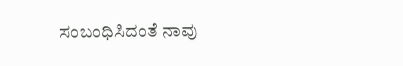ಸಂಬಂಧಿಸಿದಂತೆ ನಾವು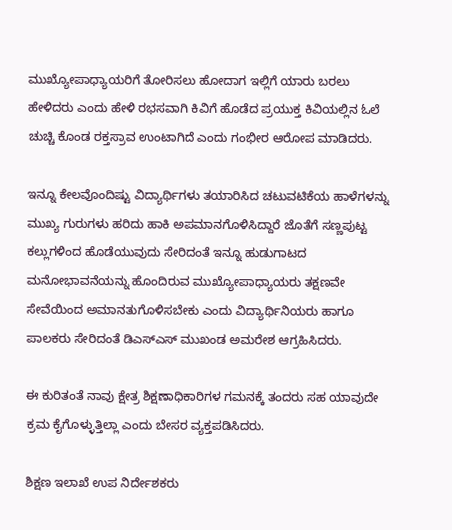ಮುಖ್ಯೋಪಾಧ್ಯಾಯರಿಗೆ ತೋರಿಸಲು ಹೋದಾಗ ಇಲ್ಲಿಗೆ ಯಾರು ಬರಲು ಹೇಳಿದರು ಎಂದು ಹೇಳಿ ರಭಸವಾಗಿ ಕಿವಿಗೆ ಹೊಡೆದ ಪ್ರಯುಕ್ತ ಕಿವಿಯಲ್ಲಿನ ಓಲೆ ಚುಚ್ಚಿ ಕೊಂಡ ರಕ್ತಸ್ರಾವ ಉಂಟಾಗಿದೆ ಎಂದು ಗಂಭೀರ ಆರೋಪ ಮಾಡಿದರು.

ಇನ್ನೂ ಕೇಲವೊಂದಿಷ್ಟು ವಿದ್ಯಾರ್ಥಿಗಳು ತಯಾರಿಸಿದ ಚಟುವಟಿಕೆಯ ಹಾಳೆಗಳನ್ನು ಮುಖ್ಯ ಗುರುಗಳು ಹರಿದು ಹಾಕಿ ಅಪಮಾನಗೊಳಿಸಿದ್ದಾರೆ ಜೊತೆಗೆ ಸಣ್ಣಪುಟ್ಟ ಕಲ್ಲುಗಳಿಂದ ಹೊಡೆಯುವುದು ಸೇರಿದಂತೆ ಇನ್ನೂ ಹುಡುಗಾಟದ ಮನೋಭಾವನೆಯನ್ನು ಹೊಂದಿರುವ ಮುಖ್ಯೋಪಾಧ್ಯಾಯರು ತಕ್ಷಣವೇ ಸೇವೆಯಿಂದ ಅಮಾನತುಗೊಳಿಸಬೇಕು ಎಂದು ವಿದ್ಯಾರ್ಥಿನಿಯರು ಹಾಗೂ ಪಾಲಕರು ಸೇರಿದಂತೆ ಡಿಎಸ್ಎಸ್ ಮುಖಂಡ ಅಮರೇಶ ಆಗ್ರಹಿಸಿದರು.

ಈ ಕುರಿತಂತೆ ನಾವು ಕ್ಷೇತ್ರ ಶಿಕ್ಷಣಾಧಿಕಾರಿಗಳ ಗಮನಕ್ಕೆ ತಂದರು ಸಹ ಯಾವುದೇ ಕ್ರಮ ಕೈಗೊಳ್ಳುತ್ತಿಲ್ಲಾ ಎಂದು ಬೇಸರ ವ್ಯಕ್ತಪಡಿಸಿದರು.

ಶಿಕ್ಷಣ ಇಲಾಖೆ ಉಪ ನಿರ್ದೇಶಕರು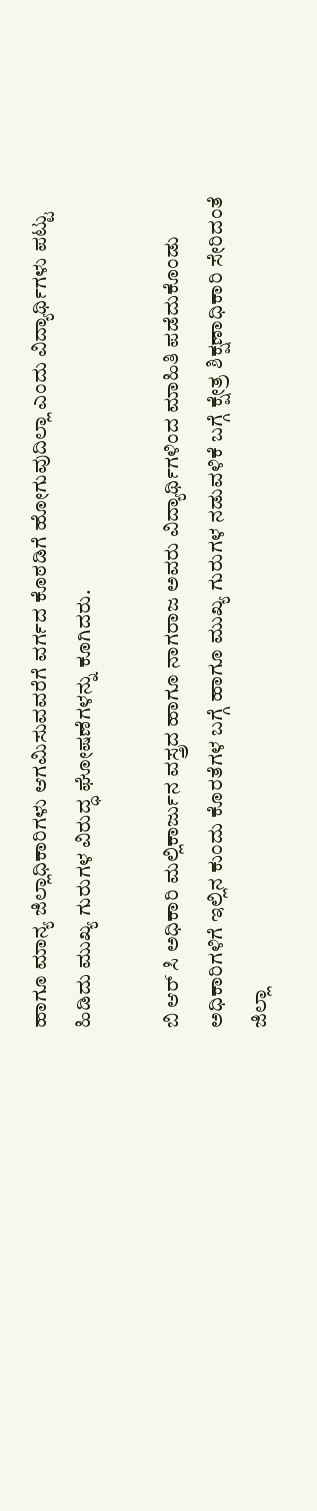ಹಾಗೂ ಮಾನ್ಯ ಜಿಲ್ಲಾಧಿಕಾರಿಗಳು ಆಗಮಿಸುವವರೆಗೆ ವರ್ಗದ ಕೊಠಡಿಗೆ ಹೋಗುವುದಿಲ್ಲಾ ಎಂದು ವಿದ್ಯಾರ್ಥಿಗಳು ಪಟ್ಟು ಹಿಡಿದು ಮುಖ್ಯ ಗುರುಗಳ ವಿರುದ್ಧ ಘೋಷಣೆಗಳನ್ನು ಕೂಗಿದರು.

ಬಿ ಆರ್ ಸಿ ಅಧಿಕಾರಿ ಮಲ್ಲಿಕಾರ್ಜುನ ವಸ್ತ್ರದ ಹಾಗೂ ನಾಗರಾಜ ಅವರು ವಿದ್ಯಾರ್ಥಿಗಳಿಂದ ಮಾಹಿತಿ ಪಡೆದುಕೊಂಡು ಅಧಿಕಾರಿಗಳಿಗೆ ಇಲ್ಲಿನ ಕುಂದು ಕೊರತೆಗಳ ಬಗ್ಗೆ ಹಾಗೂ ಮುಖ್ಯ ಗುರುಗಳ ನಡುವಳಿಕೆ ಬಗ್ಗೆ ಕ್ಷೇತ್ರ ಶಿಕ್ಷಣಾಧಿಕಾರಿ ಸೇರಿದಂತೆ ಜಿಲ್ಲಾ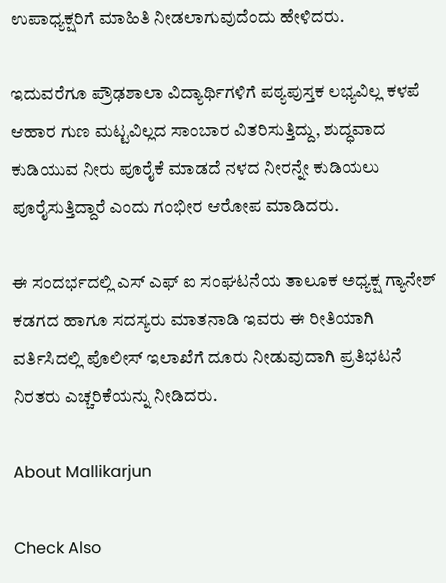ಉಪಾಧ್ಯಕ್ಷರಿಗೆ ಮಾಹಿತಿ ನೀಡಲಾಗುವುದೆಂದು ಹೇಳಿದರು.

ಇದುವರೆಗೂ ಪ್ರೌಢಶಾಲಾ ವಿದ್ಯಾರ್ಥಿಗಳಿಗೆ ಪಠ್ಯಪುಸ್ತಕ ಲಭ್ಯವಿಲ್ಲ ಕಳಪೆ ಆಹಾರ ಗುಣ ಮಟ್ಟವಿಲ್ಲದ ಸಾಂಬಾರ ವಿತರಿಸುತ್ತಿದ್ದು, ಶುದ್ಧವಾದ ಕುಡಿಯುವ ನೀರು ಪೂರೈಕೆ ಮಾಡದೆ ನಳದ ನೀರನ್ನೇ ಕುಡಿಯಲು ಪೂರೈಸುತ್ತಿದ್ದಾರೆ ಎಂದು ಗಂಭೀರ ಆರೋಪ ಮಾಡಿದರು.

ಈ ಸಂದರ್ಭದಲ್ಲಿ ಎಸ್ ಎಫ್ ಐ ಸಂಘಟನೆಯ ತಾಲೂಕ ಅಧ್ಯಕ್ಷ ಗ್ಯಾನೇಶ್ ಕಡಗದ ಹಾಗೂ ಸದಸ್ಯರು ಮಾತನಾಡಿ ಇವರು ಈ ರೀತಿಯಾಗಿ ವರ್ತಿಸಿದಲ್ಲಿ ಪೊಲೀಸ್ ಇಲಾಖೆಗೆ ದೂರು ನೀಡುವುದಾಗಿ ಪ್ರತಿಭಟನೆ ನಿರತರು ಎಚ್ಚರಿಕೆಯನ್ನು ನೀಡಿದರು.

About Mallikarjun

Check Also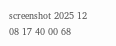screenshot 2025 12 08 17 40 00 68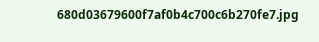680d03679600f7af0b4c700c6b270fe7.jpg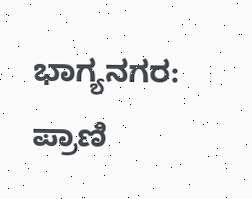ಭಾಗ್ಯನಗರ: ಪ್ರಾಣಿ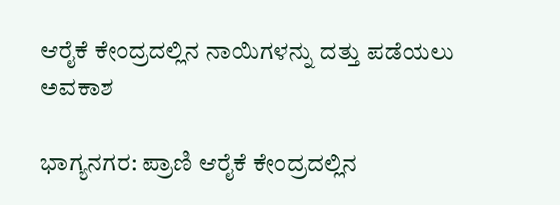ಆರೈಕೆ ಕೇಂದ್ರದಲ್ಲಿನ ನಾಯಿಗಳನ್ನು ದತ್ತು ಪಡೆಯಲು ಅವಕಾಶ

ಭಾಗ್ಯನಗರ: ಪ್ರಾಣಿ ಆರೈಕೆ ಕೇಂದ್ರದಲ್ಲಿನ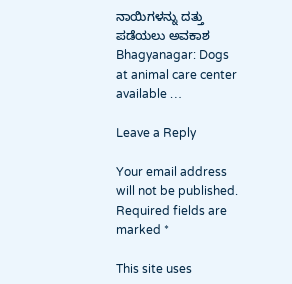ನಾಯಿಗಳನ್ನು ದತ್ತು ಪಡೆಯಲು ಅವಕಾಶ Bhagyanagar: Dogs at animal care center available …

Leave a Reply

Your email address will not be published. Required fields are marked *

This site uses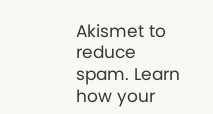Akismet to reduce spam. Learn how your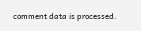comment data is processed.